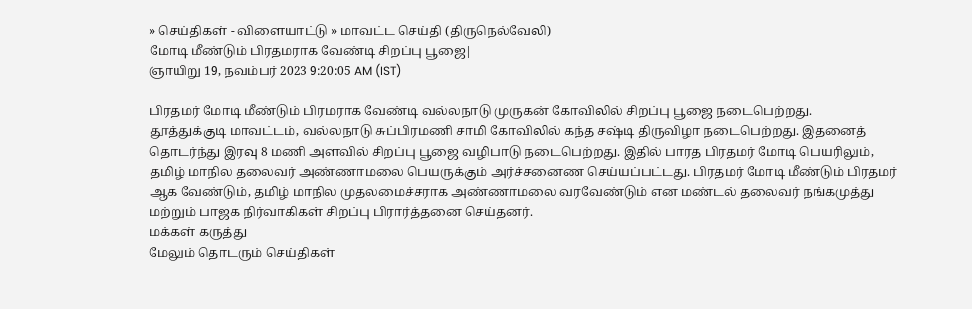» செய்திகள் - விளையாட்டு » மாவட்ட செய்தி (திருநெல்வேலி)
மோடி மீண்டும் பிரதமராக வேண்டி சிறப்பு பூஜை|
ஞாயிறு 19, நவம்பர் 2023 9:20:05 AM (IST)

பிரதமர் மோடி மீண்டும் பிரமராக வேண்டி வல்லநாடு முருகன் கோவிலில் சிறப்பு பூஜை நடைபெற்றது.
தூத்துக்குடி மாவட்டம், வல்லநாடு சுப்பிரமணி சாமி கோவிலில் கந்த சஷ்டி திருவிழா நடைபெற்றது. இதனைத் தொடர்ந்து இரவு 8 மணி அளவில் சிறப்பு பூஜை வழிபாடு நடைபெற்றது. இதில் பாரத பிரதமர் மோடி பெயரிலும், தமிழ் மாநில தலைவர் அண்ணாமலை பெயருக்கும் அர்ச்சனைண செய்யப்பட்டது. பிரதமர் மோடி மீண்டும் பிரதமர் ஆக வேண்டும், தமிழ் மாநில முதலமைச்சராக அண்ணாமலை வரவேண்டும் என மண்டல் தலைவர் நங்கமுத்து மற்றும் பாஜக நிர்வாகிகள் சிறப்பு பிரார்த்தனை செய்தனர்.
மக்கள் கருத்து
மேலும் தொடரும் செய்திகள்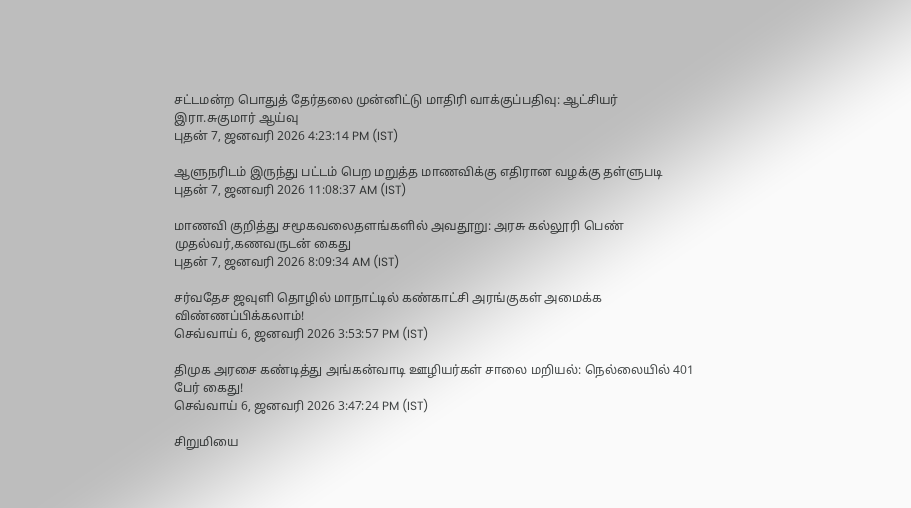சட்டமன்ற பொதுத் தேர்தலை முன்னிட்டு மாதிரி வாக்குப்பதிவு: ஆட்சியர் இரா.சுகுமார் ஆய்வு
புதன் 7, ஜனவரி 2026 4:23:14 PM (IST)

ஆளுநரிடம் இருந்து பட்டம் பெற மறுத்த மாணவிக்கு எதிரான வழக்கு தள்ளுபடி
புதன் 7, ஜனவரி 2026 11:08:37 AM (IST)

மாணவி குறித்து சமூகவலைதளங்களில் அவதூறு: அரசு கல்லூரி பெண் முதல்வர்,கணவருடன் கைது
புதன் 7, ஜனவரி 2026 8:09:34 AM (IST)

சர்வதேச ஜவுளி தொழில் மாநாட்டில் கண்காட்சி அரங்குகள் அமைக்க விண்ணப்பிக்கலாம்!
செவ்வாய் 6, ஜனவரி 2026 3:53:57 PM (IST)

திமுக அரசை கண்டித்து அங்கன்வாடி ஊழியர்கள் சாலை மறியல்: நெல்லையில் 401 பேர் கைது!
செவ்வாய் 6, ஜனவரி 2026 3:47:24 PM (IST)

சிறுமியை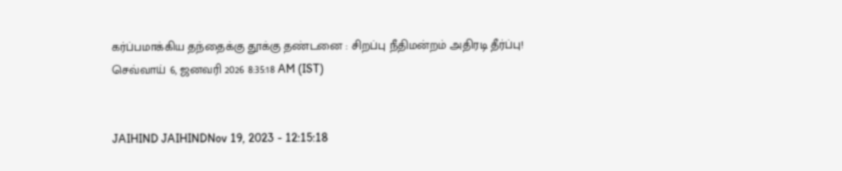கர்ப்பமாக்கிய தந்தைக்கு தூக்கு தண்டனை : சிறப்பு நீதிமன்றம் அதிரடி தீர்ப்பு!
செவ்வாய் 6, ஜனவரி 2026 8:35:18 AM (IST)


JAIHIND JAIHINDNov 19, 2023 - 12:15:18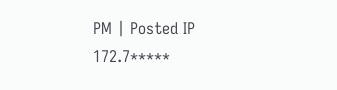PM | Posted IP 172.7*****